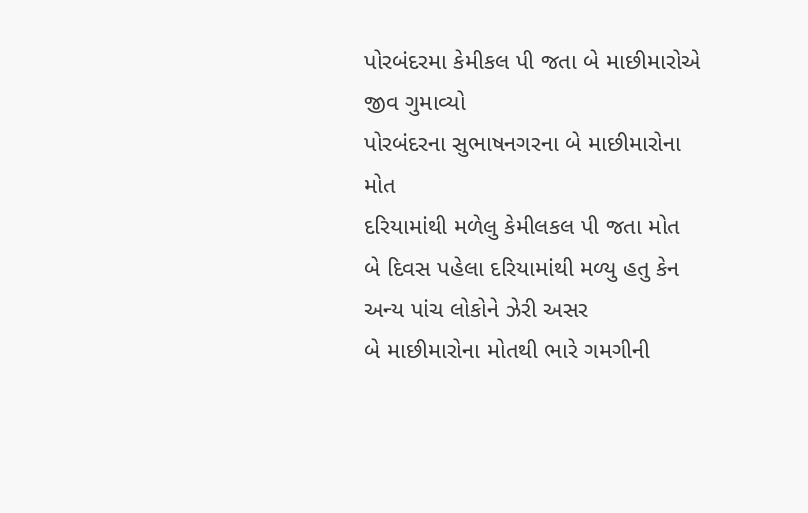પોરબંદરમા કેમીકલ પી જતા બે માછીમારોએ જીવ ગુમાવ્યો
પોરબંદરના સુભાષનગરના બે માછીમારોના મોત
દરિયામાંથી મળેલુ કેમીલકલ પી જતા મોત
બે દિવસ પહેલા દરિયામાંથી મળ્યુ હતુ કેન
અન્ય પાંચ લોકોને ઝેરી અસર
બે માછીમારોના મોતથી ભારે ગમગીની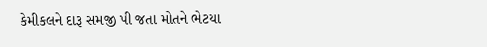કેમીકલને દારૂ સમજી પી જતા મોતને ભેટયા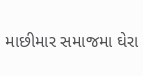માછીમાર સમાજમા ઘેરા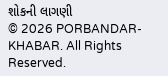શોકની લાગણી
© 2026 PORBANDAR-KHABAR. All Rights Reserved.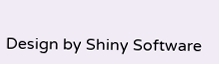Design by Shiny Software